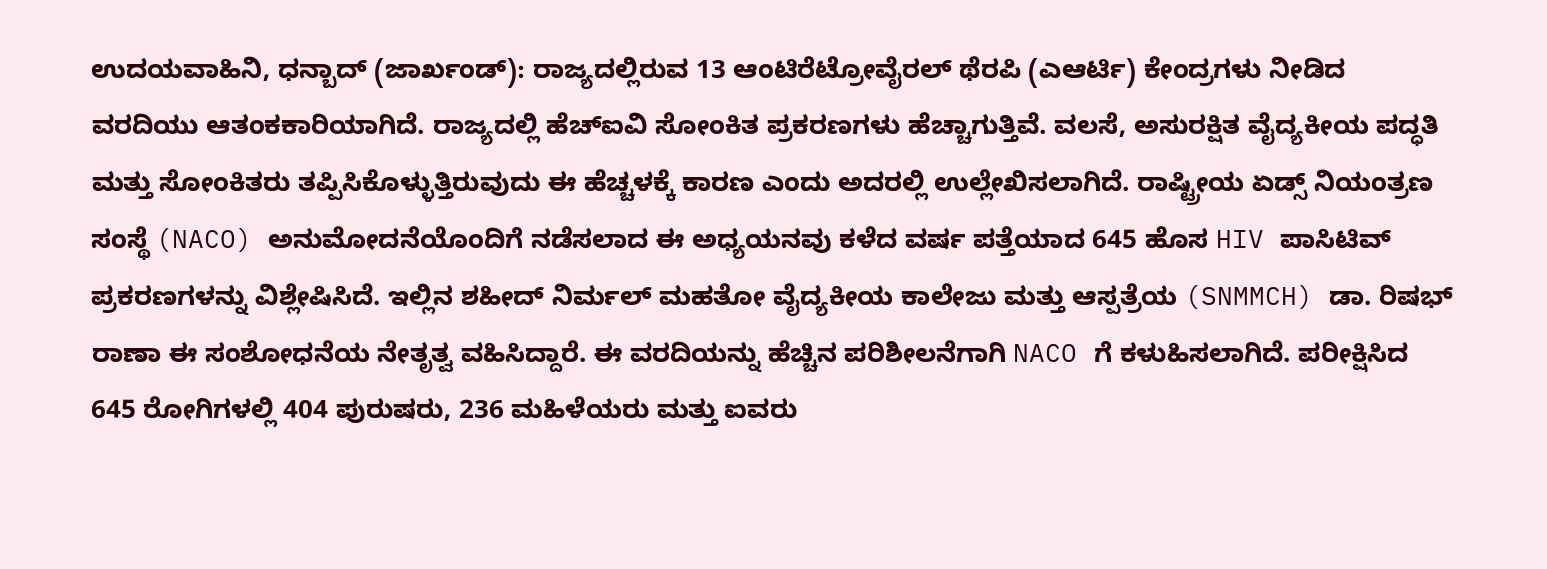ಉದಯವಾಹಿನಿ, ಧನ್ಬಾದ್ (ಜಾರ್ಖಂಡ್): ರಾಜ್ಯದಲ್ಲಿರುವ 13 ಆಂಟಿರೆಟ್ರೋವೈರಲ್ ಥೆರಪಿ (ಎಆರ್ಟಿ) ಕೇಂದ್ರಗಳು ನೀಡಿದ ವರದಿಯು ಆತಂಕಕಾರಿಯಾಗಿದೆ. ರಾಜ್ಯದಲ್ಲಿ ಹೆಚ್ಐವಿ ಸೋಂಕಿತ ಪ್ರಕರಣಗಳು ಹೆಚ್ಚಾಗುತ್ತಿವೆ. ವಲಸೆ, ಅಸುರಕ್ಷಿತ ವೈದ್ಯಕೀಯ ಪದ್ಧತಿ ಮತ್ತು ಸೋಂಕಿತರು ತಪ್ಪಿಸಿಕೊಳ್ಳುತ್ತಿರುವುದು ಈ ಹೆಚ್ಚಳಕ್ಕೆ ಕಾರಣ ಎಂದು ಅದರಲ್ಲಿ ಉಲ್ಲೇಖಿಸಲಾಗಿದೆ. ರಾಷ್ಟ್ರೀಯ ಏಡ್ಸ್ ನಿಯಂತ್ರಣ ಸಂಸ್ಥೆ (NACO) ಅನುಮೋದನೆಯೊಂದಿಗೆ ನಡೆಸಲಾದ ಈ ಅಧ್ಯಯನವು ಕಳೆದ ವರ್ಷ ಪತ್ತೆಯಾದ 645 ಹೊಸ HIV ಪಾಸಿಟಿವ್ ಪ್ರಕರಣಗಳನ್ನು ವಿಶ್ಲೇಷಿಸಿದೆ. ಇಲ್ಲಿನ ಶಹೀದ್ ನಿರ್ಮಲ್ ಮಹತೋ ವೈದ್ಯಕೀಯ ಕಾಲೇಜು ಮತ್ತು ಆಸ್ಪತ್ರೆಯ (SNMMCH) ಡಾ. ರಿಷಭ್ ರಾಣಾ ಈ ಸಂಶೋಧನೆಯ ನೇತೃತ್ವ ವಹಿಸಿದ್ದಾರೆ. ಈ ವರದಿಯನ್ನು ಹೆಚ್ಚಿನ ಪರಿಶೀಲನೆಗಾಗಿ NACO ಗೆ ಕಳುಹಿಸಲಾಗಿದೆ. ಪರೀಕ್ಷಿಸಿದ 645 ರೋಗಿಗಳಲ್ಲಿ 404 ಪುರುಷರು, 236 ಮಹಿಳೆಯರು ಮತ್ತು ಐವರು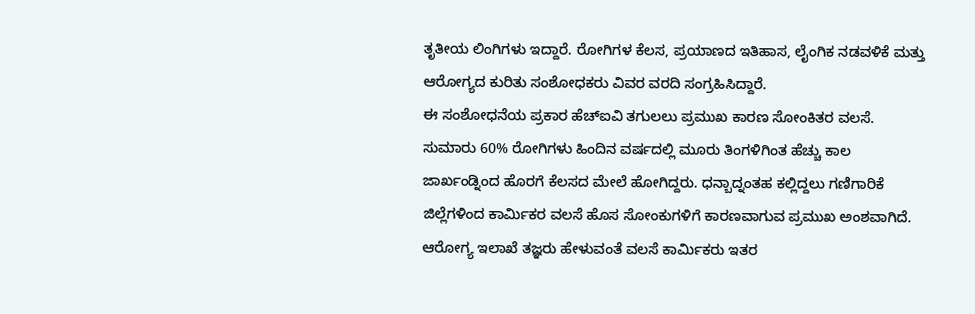ತೃತೀಯ ಲಿಂಗಿಗಳು ಇದ್ದಾರೆ. ರೋಗಿಗಳ ಕೆಲಸ, ಪ್ರಯಾಣದ ಇತಿಹಾಸ, ಲೈಂಗಿಕ ನಡವಳಿಕೆ ಮತ್ತು ಆರೋಗ್ಯದ ಕುರಿತು ಸಂಶೋಧಕರು ವಿವರ ವರದಿ ಸಂಗ್ರಹಿಸಿದ್ದಾರೆ.
ಈ ಸಂಶೋಧನೆಯ ಪ್ರಕಾರ ಹೆಚ್ಐವಿ ತಗುಲಲು ಪ್ರಮುಖ ಕಾರಣ ಸೋಂಕಿತರ ವಲಸೆ. ಸುಮಾರು 60% ರೋಗಿಗಳು ಹಿಂದಿನ ವರ್ಷದಲ್ಲಿ ಮೂರು ತಿಂಗಳಿಗಿಂತ ಹೆಚ್ಚು ಕಾಲ ಜಾರ್ಖಂಡ್ನಿಂದ ಹೊರಗೆ ಕೆಲಸದ ಮೇಲೆ ಹೋಗಿದ್ದರು. ಧನ್ಬಾದ್ನಂತಹ ಕಲ್ಲಿದ್ದಲು ಗಣಿಗಾರಿಕೆ ಜಿಲ್ಲೆಗಳಿಂದ ಕಾರ್ಮಿಕರ ವಲಸೆ ಹೊಸ ಸೋಂಕುಗಳಿಗೆ ಕಾರಣವಾಗುವ ಪ್ರಮುಖ ಅಂಶವಾಗಿದೆ.
ಆರೋಗ್ಯ ಇಲಾಖೆ ತಜ್ಞರು ಹೇಳುವಂತೆ ವಲಸೆ ಕಾರ್ಮಿಕರು ಇತರ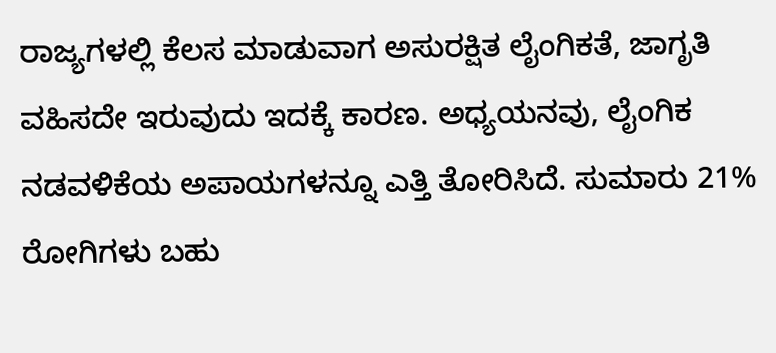ರಾಜ್ಯಗಳಲ್ಲಿ ಕೆಲಸ ಮಾಡುವಾಗ ಅಸುರಕ್ಷಿತ ಲೈಂಗಿಕತೆ, ಜಾಗೃತಿ ವಹಿಸದೇ ಇರುವುದು ಇದಕ್ಕೆ ಕಾರಣ. ಅಧ್ಯಯನವು, ಲೈಂಗಿಕ ನಡವಳಿಕೆಯ ಅಪಾಯಗಳನ್ನೂ ಎತ್ತಿ ತೋರಿಸಿದೆ. ಸುಮಾರು 21% ರೋಗಿಗಳು ಬಹು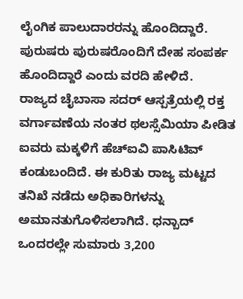ಲೈಂಗಿಕ ಪಾಲುದಾರರನ್ನು ಹೊಂದಿದ್ದಾರೆ. ಪುರುಷರು ಪುರುಷರೊಂದಿಗೆ ದೇಹ ಸಂಪರ್ಕ ಹೊಂದಿದ್ದಾರೆ ಎಂದು ವರದಿ ಹೇಳಿದೆ.
ರಾಜ್ಯದ ಚೈಬಾಸಾ ಸದರ್ ಆಸ್ಪತ್ರೆಯಲ್ಲಿ ರಕ್ತ ವರ್ಗಾವಣೆಯ ನಂತರ ಥಲಸ್ಸೆಮಿಯಾ ಪೀಡಿತ ಐವರು ಮಕ್ಕಳಿಗೆ ಹೆಚ್ಐವಿ ಪಾಸಿಟಿವ್ ಕಂಡುಬಂದಿದೆ. ಈ ಕುರಿತು ರಾಜ್ಯ ಮಟ್ಟದ ತನಿಖೆ ನಡೆದು ಅಧಿಕಾರಿಗಳನ್ನು ಅಮಾನತುಗೊಳಿಸಲಾಗಿದೆ. ಧನ್ಬಾದ್ ಒಂದರಲ್ಲೇ ಸುಮಾರು 3,200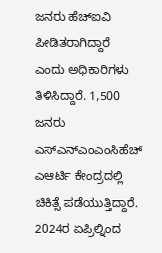ಜನರು ಹೆಚ್ಐವಿ ಪೀಡಿತರಾಗಿದ್ದಾರೆ ಎಂದು ಅಧಿಕಾರಿಗಳು ತಿಳಿಸಿದ್ದಾರೆ. 1,500 ಜನರು ಎಸ್ಎನ್ಎಂಎಂಸಿಹೆಚ್ ಎಆರ್ಟಿ ಕೇಂದ್ರದಲ್ಲಿ ಚಿಕಿತ್ಸೆ ಪಡೆಯುತ್ತಿದ್ದಾರೆ. 2024ರ ಏಪ್ರಿಲ್ನಿಂದ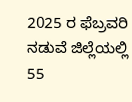2025 ರ ಫೆಬ್ರವರಿ ನಡುವೆ ಜಿಲ್ಲೆಯಲ್ಲಿ 55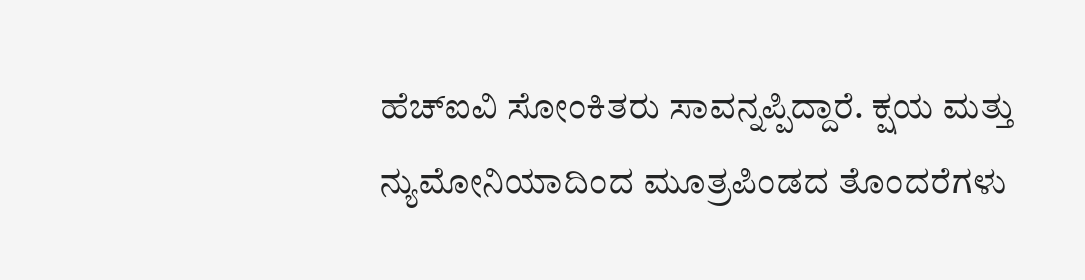ಹೆಚ್ಐವಿ ಸೋಂಕಿತರು ಸಾವನ್ನಪ್ಪಿದ್ದಾರೆ. ಕ್ಷಯ ಮತ್ತು ನ್ಯುಮೋನಿಯಾದಿಂದ ಮೂತ್ರಪಿಂಡದ ತೊಂದರೆಗಳು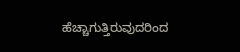ಹೆಚ್ಚಾಗುತ್ತಿರುವುದರಿಂದ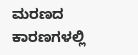ಮರಣದ ಕಾರಣಗಳಲ್ಲಿ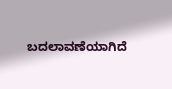ಬದಲಾವಣೆಯಾಗಿದೆ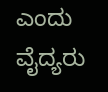ಎಂದು ವೈದ್ಯರು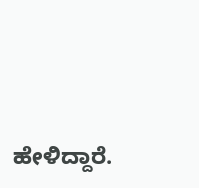ಹೇಳಿದ್ದಾರೆ.